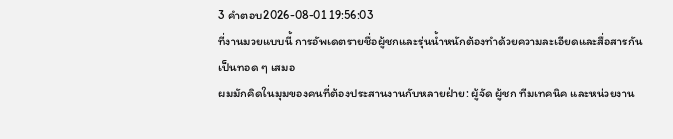3 คำตอบ2026-08-01 19:56:03
ที่งานมวยแบบนี้ การอัพเดตรายชื่อผู้ชกและรุ่นน้ำหนักต้องทำด้วยความละเอียดและสื่อสารกันเป็นทอด ๆ เสมอ
ผมมักคิดในมุมของคนที่ต้องประสานงานกับหลายฝ่าย: ผู้จัด ผู้ชก ทีมเทคนิค และหน่วยงาน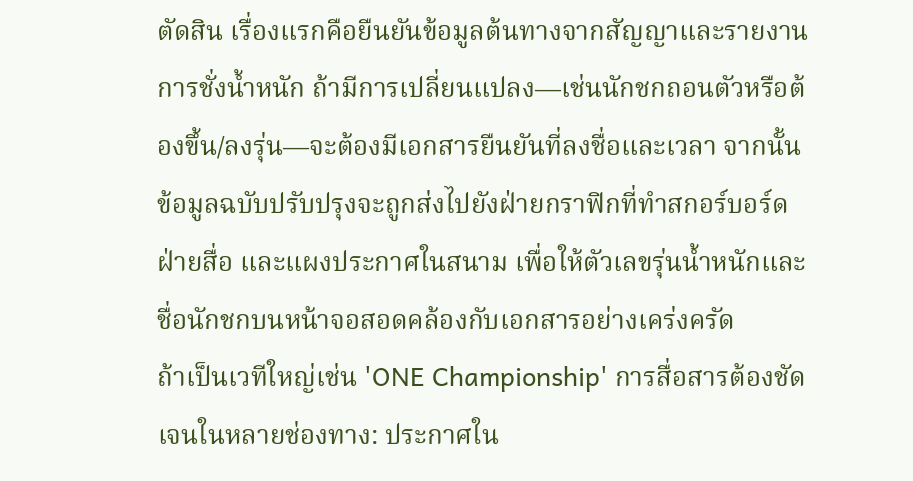ตัดสิน เรื่องแรกคือยืนยันข้อมูลต้นทางจากสัญญาและรายงานการชั่งน้ำหนัก ถ้ามีการเปลี่ยนแปลง—เช่นนักชกถอนตัวหรือต้องขึ้น/ลงรุ่น—จะต้องมีเอกสารยืนยันที่ลงชื่อและเวลา จากนั้นข้อมูลฉบับปรับปรุงจะถูกส่งไปยังฝ่ายกราฟิกที่ทำสกอร์บอร์ด ฝ่ายสื่อ และแผงประกาศในสนาม เพื่อให้ตัวเลขรุ่นน้ำหนักและชื่อนักชกบนหน้าจอสอดคล้องกับเอกสารอย่างเคร่งครัด
ถ้าเป็นเวทีใหญ่เช่น 'ONE Championship' การสื่อสารต้องชัดเจนในหลายช่องทาง: ประกาศใน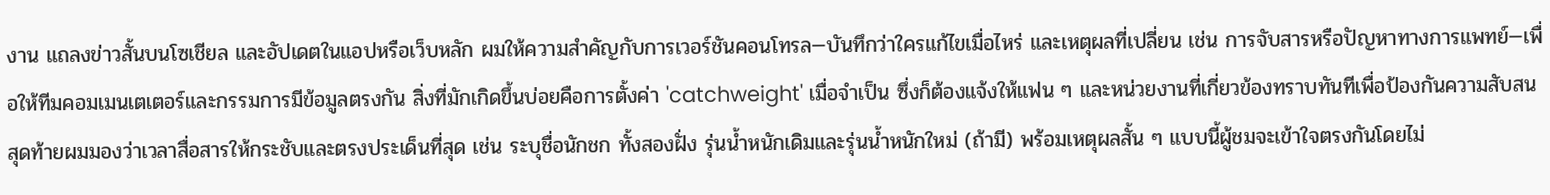งาน แถลงข่าวสั้นบนโซเชียล และอัปเดตในแอปหรือเว็บหลัก ผมให้ความสำคัญกับการเวอร์ชันคอนโทรล—บันทึกว่าใครแก้ไขเมื่อไหร่ และเหตุผลที่เปลี่ยน เช่น การจับสารหรือปัญหาทางการแพทย์—เพื่อให้ทีมคอมเมนเตเตอร์และกรรมการมีข้อมูลตรงกัน สิ่งที่มักเกิดขึ้นบ่อยคือการตั้งค่า 'catchweight' เมื่อจำเป็น ซึ่งก็ต้องแจ้งให้แฟน ๆ และหน่วยงานที่เกี่ยวข้องทราบทันทีเพื่อป้องกันความสับสน
สุดท้ายผมมองว่าเวลาสื่อสารให้กระชับและตรงประเด็นที่สุด เช่น ระบุชื่อนักชก ทั้งสองฝั่ง รุ่นน้ำหนักเดิมและรุ่นน้ำหนักใหม่ (ถ้ามี) พร้อมเหตุผลสั้น ๆ แบบนี้ผู้ชมจะเข้าใจตรงกันโดยไม่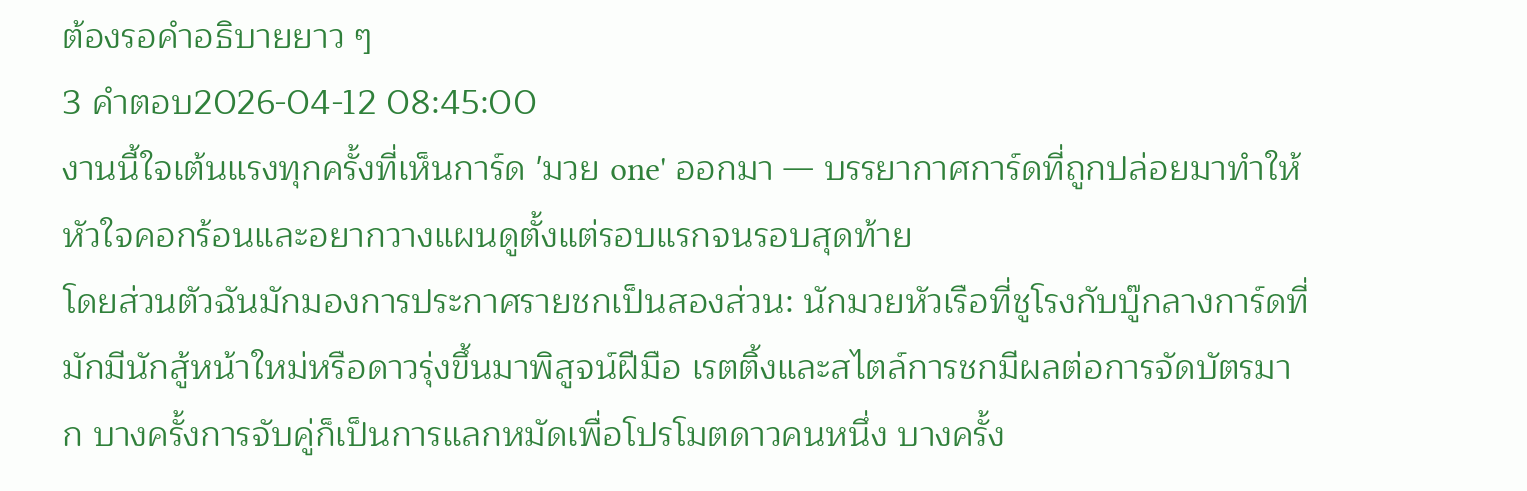ต้องรอคำอธิบายยาว ๆ
3 คำตอบ2026-04-12 08:45:00
งานนี้ใจเต้นแรงทุกครั้งที่เห็นการ์ด 'มวย one' ออกมา — บรรยากาศการ์ดที่ถูกปล่อยมาทำให้หัวใจคอกร้อนและอยากวางแผนดูตั้งแต่รอบแรกจนรอบสุดท้าย
โดยส่วนตัวฉันมักมองการประกาศรายชกเป็นสองส่วน: นักมวยหัวเรือที่ชูโรงกับบู๊กลางการ์ดที่มักมีนักสู้หน้าใหม่หรือดาวรุ่งขึ้นมาพิสูจน์ฝีมือ เรตติ้งและสไตล์การชกมีผลต่อการจัดบัตรมาก บางครั้งการจับคู่ก็เป็นการแลกหมัดเพื่อโปรโมตดาวคนหนึ่ง บางครั้ง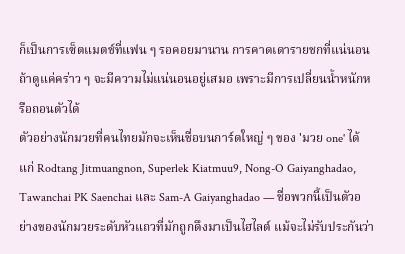ก็เป็นการเซ็ตแมตช์ที่แฟน ๆ รอคอยมานาน การคาดเดารายชกที่แน่นอนถ้าดูแค่คร่าว ๆ จะมีความไม่แน่นอนอยู่เสมอ เพราะมีการเปลี่ยนน้ำหนักหรือถอนตัวได้
ตัวอย่างนักมวยที่คนไทยมักจะเห็นชื่อบนการ์ดใหญ่ ๆ ของ 'มวย one' ได้แก่ Rodtang Jitmuangnon, Superlek Kiatmuu9, Nong-O Gaiyanghadao, Tawanchai PK Saenchai และ Sam-A Gaiyanghadao — ชื่อพวกนี้เป็นตัวอย่างของนักมวยระดับหัวแถวที่มักถูกดึงมาเป็นไฮไลต์ แม้จะไม่รับประกันว่า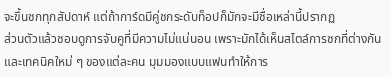จะขึ้นชกทุกสัปดาห์ แต่ถ้าการ์ดมีคู่ชกระดับท็อปก็มักจะมีชื่อเหล่านี้ปรากฏ
ส่วนตัวแล้วชอบดูการจับคูที่มีความไม่แน่นอน เพราะมักได้เห็นสไตล์การชกที่ต่างกันและเทคนิคใหม่ ๆ ของแต่ละคน มุมมองแบบแฟนทำให้การ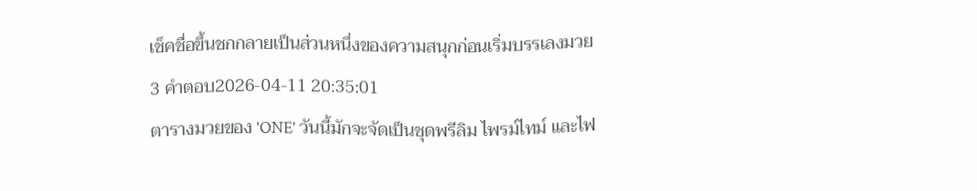เช็คชื่อขึ้นชกกลายเป็นส่วนหนึ่งของความสนุกก่อนเริ่มบรรเลงมวย
3 คำตอบ2026-04-11 20:35:01
ตารางมวยของ 'ONE' วันนี้มักจะจัดเป็นชุดพรีลิม ไพรม์ไทม์ และไฟ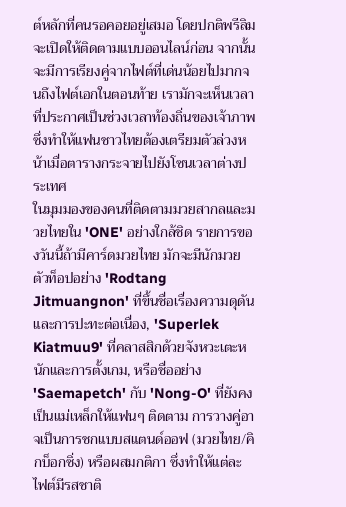ต์หลักที่คนรอคอยอยู่เสมอ โดยปกติพรีลิมจะเปิดให้ติดตามแบบออนไลน์ก่อน จากนั้นจะมีการเรียงคู่จากไฟต์ที่เด่นน้อยไปมากจนถึงไฟต์เอกในตอนท้าย เรามักจะเห็นเวลาที่ประกาศเป็นช่วงเวลาท้องถิ่นของเจ้าภาพ ซึ่งทำให้แฟนชาวไทยต้องเตรียมตัวล่วงหน้าเมื่อตารางกระจายไปยังโซนเวลาต่างประเทศ
ในมุมมองของคนที่ติดตามมวยสากลและมวยไทยใน 'ONE' อย่างใกล้ชิด รายการของวันนี้ถ้ามีคาร์ดมวยไทย มักจะมีนักมวยตัวท็อปอย่าง 'Rodtang Jitmuangnon' ที่ขึ้นชื่อเรื่องความดุดันและการปะทะต่อเนื่อง, 'Superlek Kiatmuu9' ที่คลาสสิกด้วยจังหวะเตะหนักและการตั้งเกม, หรือชื่ออย่าง 'Saemapetch' กับ 'Nong-O' ที่ยังคงเป็นแม่เหล็กให้แฟนๆ ติดตาม การวางคู่อาจเป็นการชกแบบสแตนด์ออฟ (มวยไทย/คิกบ็อกซิ่ง) หรือผสมกติกา ซึ่งทำให้แต่ละไฟต์มีรสชาติ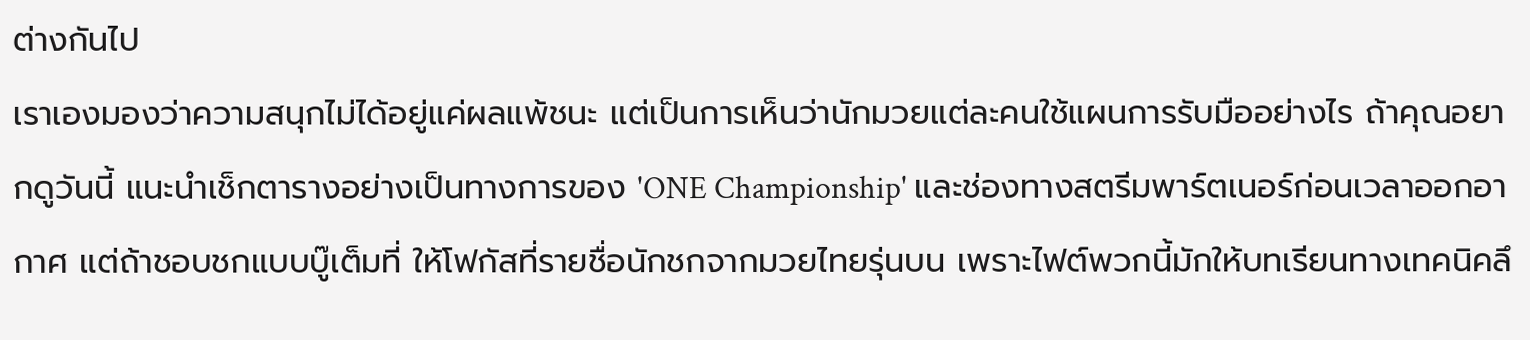ต่างกันไป
เราเองมองว่าความสนุกไม่ได้อยู่แค่ผลแพ้ชนะ แต่เป็นการเห็นว่านักมวยแต่ละคนใช้แผนการรับมืออย่างไร ถ้าคุณอยากดูวันนี้ แนะนำเช็กตารางอย่างเป็นทางการของ 'ONE Championship' และช่องทางสตรีมพาร์ตเนอร์ก่อนเวลาออกอากาศ แต่ถ้าชอบชกแบบบู๊เต็มที่ ให้โฟกัสที่รายชื่อนักชกจากมวยไทยรุ่นบน เพราะไฟต์พวกนี้มักให้บทเรียนทางเทคนิคลึ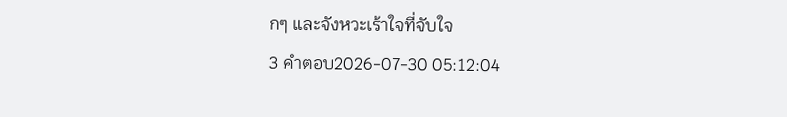กๆ และจังหวะเร้าใจที่จับใจ
3 คำตอบ2026-07-30 05:12:04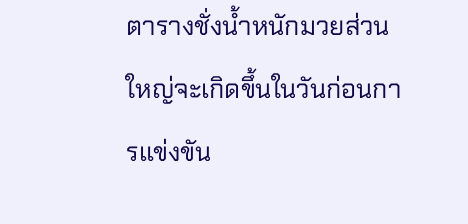ตารางชั่งน้ำหนักมวยส่วนใหญ่จะเกิดขึ้นในวันก่อนการแข่งขัน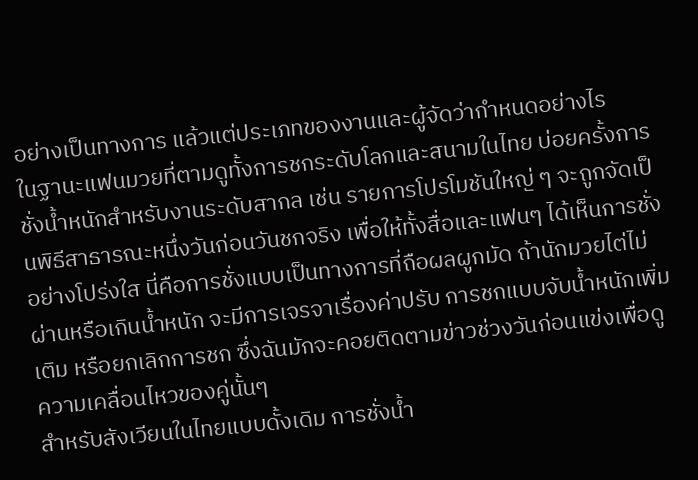อย่างเป็นทางการ แล้วแต่ประเภทของงานและผู้จัดว่ากำหนดอย่างไร
ในฐานะแฟนมวยที่ตามดูทั้งการชกระดับโลกและสนามในไทย บ่อยครั้งการชั่งน้ำหนักสำหรับงานระดับสากล เช่น รายการโปรโมชันใหญ่ ๆ จะถูกจัดเป็นพิธีสาธารณะหนึ่งวันก่อนวันชกจริง เพื่อให้ทั้งสื่อและแฟนๆ ได้เห็นการชั่งอย่างโปร่งใส นี่คือการชั่งแบบเป็นทางการที่ถือผลผูกมัด ถ้านักมวยไต่ไม่ผ่านหรือเกินน้ำหนัก จะมีการเจรจาเรื่องค่าปรับ การชกแบบจับน้ำหนักเพิ่มเติม หรือยกเลิกการชก ซึ่งฉันมักจะคอยติดตามข่าวช่วงวันก่อนแข่งเพื่อดูความเคลื่อนไหวของคู่นั้นๆ
สำหรับสังเวียนในไทยแบบดั้งเดิม การชั่งน้ำ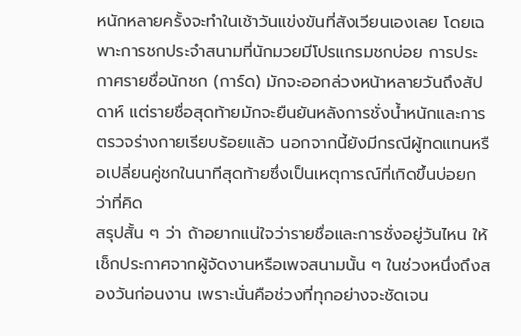หนักหลายครั้งจะทำในเช้าวันแข่งขันที่สังเวียนเองเลย โดยเฉพาะการชกประจำสนามที่นักมวยมีโปรแกรมชกบ่อย การประกาศรายชื่อนักชก (การ์ด) มักจะออกล่วงหน้าหลายวันถึงสัปดาห์ แต่รายชื่อสุดท้ายมักจะยืนยันหลังการชั่งน้ำหนักและการตรวจร่างกายเรียบร้อยแล้ว นอกจากนี้ยังมีกรณีผู้ทดแทนหรือเปลี่ยนคู่ชกในนาทีสุดท้ายซึ่งเป็นเหตุการณ์ที่เกิดขึ้นบ่อยกว่าที่คิด
สรุปสั้น ๆ ว่า ถ้าอยากแน่ใจว่ารายชื่อและการชั่งอยู่วันไหน ให้เช็กประกาศจากผู้จัดงานหรือเพจสนามนั้น ๆ ในช่วงหนึ่งถึงสองวันก่อนงาน เพราะนั่นคือช่วงที่ทุกอย่างจะชัดเจน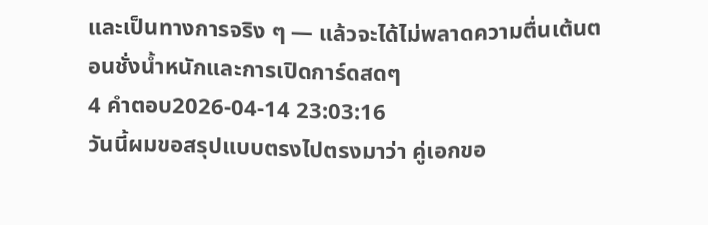และเป็นทางการจริง ๆ — แล้วจะได้ไม่พลาดความตื่นเต้นตอนชั่งน้ำหนักและการเปิดการ์ดสดๆ
4 คำตอบ2026-04-14 23:03:16
วันนี้ผมขอสรุปแบบตรงไปตรงมาว่า คู่เอกขอ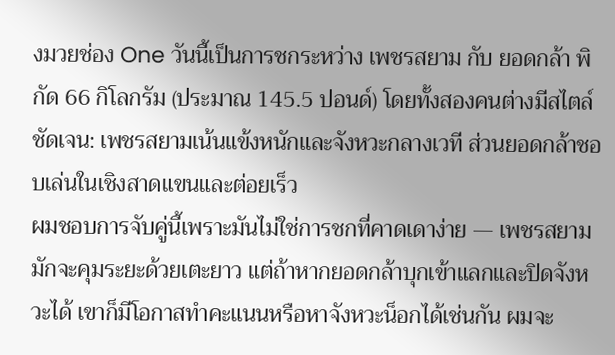งมวยช่อง One วันนี้เป็นการชกระหว่าง เพชรสยาม กับ ยอดกล้า พิกัด 66 กิโลกรัม (ประมาณ 145.5 ปอนด์) โดยทั้งสองคนต่างมีสไตล์ชัดเจน: เพชรสยามเน้นแข้งหนักและจังหวะกลางเวที ส่วนยอดกล้าชอบเล่นในเชิงสาดแขนและต่อยเร็ว
ผมชอบการจับคู่นี้เพราะมันไม่ใช่การชกที่คาดเดาง่าย — เพชรสยามมักจะคุมระยะด้วยเตะยาว แต่ถ้าหากยอดกล้าบุกเข้าแลกและปิดจังหวะได้ เขาก็มีโอกาสทำคะแนนหรือหาจังหวะน็อกได้เช่นกัน ผมจะ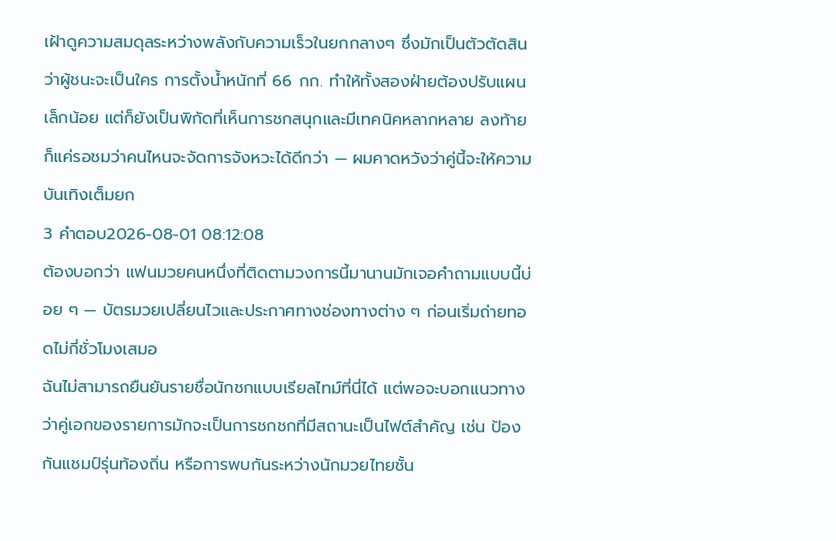เฝ้าดูความสมดุลระหว่างพลังกับความเร็วในยกกลางๆ ซึ่งมักเป็นตัวตัดสินว่าผู้ชนะจะเป็นใคร การตั้งน้ำหนักที่ 66 กก. ทำให้ทั้งสองฝ่ายต้องปรับแผนเล็กน้อย แต่ก็ยังเป็นพิกัดที่เห็นการชกสนุกและมีเทคนิคหลากหลาย ลงท้ายก็แค่รอชมว่าคนไหนจะจัดการจังหวะได้ดีกว่า — ผมคาดหวังว่าคู่นี้จะให้ความบันเทิงเต็มยก
3 คำตอบ2026-08-01 08:12:08
ต้องบอกว่า แฟนมวยคนหนึ่งที่ติดตามวงการนี้มานานมักเจอคำถามแบบนี้บ่อย ๆ — บัตรมวยเปลี่ยนไวและประกาศทางช่องทางต่าง ๆ ก่อนเริ่มถ่ายทอดไม่กี่ชั่วโมงเสมอ
ฉันไม่สามารถยืนยันรายชื่อนักชกแบบเรียลไทม์ที่นี่ได้ แต่พอจะบอกแนวทางว่าคู่เอกของรายการมักจะเป็นการชกชกที่มีสถานะเป็นไฟต์สำคัญ เช่น ป้องกันแชมป์รุ่นท้องถิ่น หรือการพบกันระหว่างนักมวยไทยชั้น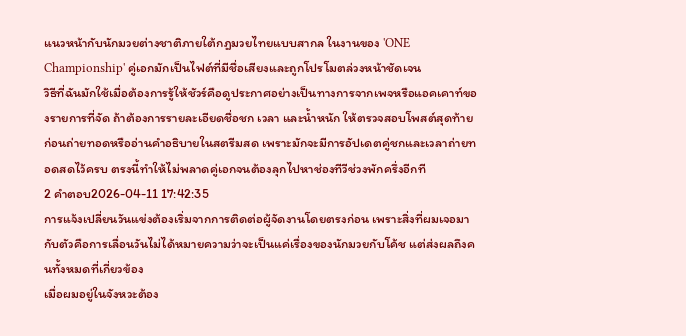แนวหน้ากับนักมวยต่างชาติภายใต้กฎมวยไทยแบบสากล ในงานของ 'ONE Championship' คู่เอกมักเป็นไฟต์ที่มีชื่อเสียงและถูกโปรโมตล่วงหน้าชัดเจน
วิธีที่ฉันมักใช้เมื่อต้องการรู้ให้ชัวร์คือดูประกาศอย่างเป็นทางการจากเพจหรือแอคเคาท์ของรายการที่จัด ถ้าต้องการรายละเอียดชื่อชก เวลา และน้ำหนัก ให้ตรวจสอบโพสต์สุดท้ายก่อนถ่ายทอดหรืออ่านคำอธิบายในสตรีมสด เพราะมักจะมีการอัปเดตคู่ชกและเวลาถ่ายทอดสดไว้ครบ ตรงนี้ทำให้ไม่พลาดคู่เอกจนต้องลุกไปหาช่องทีวีช่วงพักครึ่งอีกที
2 คำตอบ2026-04-11 17:42:35
การแจ้งเปลี่ยนวันแข่งต้องเริ่มจากการติดต่อผู้จัดงานโดยตรงก่อน เพราะสิ่งที่ผมเจอมากับตัวคือการเลื่อนวันไม่ได้หมายความว่าจะเป็นแค่เรื่องของนักมวยกับโค้ช แต่ส่งผลถึงคนทั้งหมดที่เกี่ยวข้อง
เมื่อผมอยู่ในจังหวะต้อง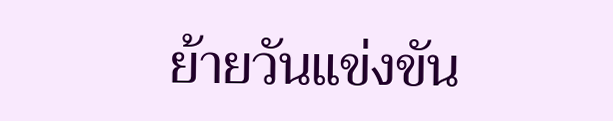ย้ายวันแข่งขัน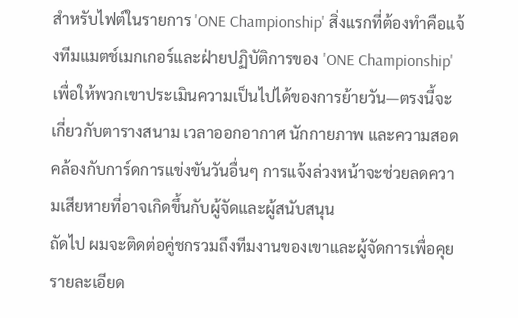สำหรับไฟต์ในรายการ 'ONE Championship' สิ่งแรกที่ต้องทำคือแจ้งทีมแมตช์เมกเกอร์และฝ่ายปฏิบัติการของ 'ONE Championship' เพื่อให้พวกเขาประเมินความเป็นไปได้ของการย้ายวัน—ตรงนี้จะเกี่ยวกับตารางสนาม เวลาออกอากาศ นักกายภาพ และความสอดคล้องกับการ์ดการแข่งขันวันอื่นๆ การแจ้งล่วงหน้าจะช่วยลดความเสียหายที่อาจเกิดขึ้นกับผู้จัดและผู้สนับสนุน
ถัดไป ผมจะติดต่อคู่ชกรวมถึงทีมงานของเขาและผู้จัดการเพื่อคุยรายละเอียด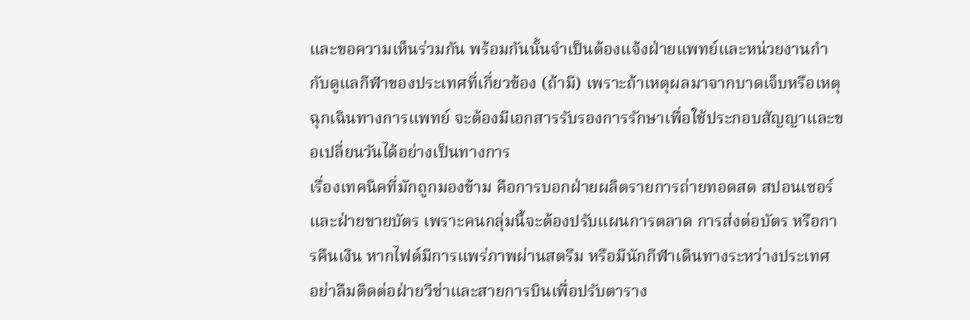และขอความเห็นร่วมกัน พร้อมกันนั้นจำเป็นต้องแจ้งฝ่ายแพทย์และหน่วยงานกำกับดูแลกีฬาของประเทศที่เกี่ยวข้อง (ถ้ามี) เพราะถ้าเหตุผลมาจากบาดเจ็บหรือเหตุฉุกเฉินทางการแพทย์ จะต้องมีเอกสารรับรองการรักษาเพื่อใช้ประกอบสัญญาและขอเปลี่ยนวันได้อย่างเป็นทางการ
เรื่องเทคนิคที่มักถูกมองข้าม คือการบอกฝ่ายผลิตรายการถ่ายทอดสด สปอนเซอร์ และฝ่ายขายบัตร เพราะคนกลุ่มนี้จะต้องปรับแผนการตลาด การส่งต่อบัตร หรือการคืนเงิน หากไฟต์มีการแพร่ภาพผ่านสตรีม หรือมีนักกีฬาเดินทางระหว่างประเทศ อย่าลืมติดต่อฝ่ายวีซ่าและสายการบินเพื่อปรับตาราง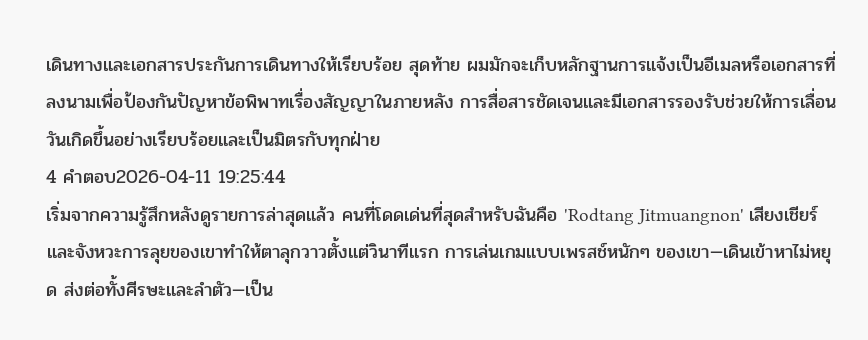เดินทางและเอกสารประกันการเดินทางให้เรียบร้อย สุดท้าย ผมมักจะเก็บหลักฐานการแจ้งเป็นอีเมลหรือเอกสารที่ลงนามเพื่อป้องกันปัญหาข้อพิพาทเรื่องสัญญาในภายหลัง การสื่อสารชัดเจนและมีเอกสารรองรับช่วยให้การเลื่อนวันเกิดขึ้นอย่างเรียบร้อยและเป็นมิตรกับทุกฝ่าย
4 คำตอบ2026-04-11 19:25:44
เริ่มจากความรู้สึกหลังดูรายการล่าสุดแล้ว คนที่โดดเด่นที่สุดสำหรับฉันคือ 'Rodtang Jitmuangnon' เสียงเชียร์และจังหวะการลุยของเขาทำให้ตาลุกวาวตั้งแต่วินาทีแรก การเล่นเกมแบบเพรสช์หนักๆ ของเขา—เดินเข้าหาไม่หยุด ส่งต่อทั้งศีรษะและลำตัว—เป็น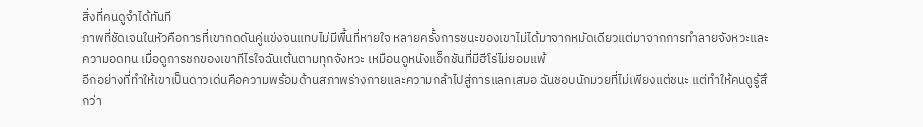สิ่งที่คนดูจำได้ทันที
ภาพที่ชัดเจนในหัวคือการที่เขากดดันคู่แข่งจนแทบไม่มีพื้นที่หายใจ หลายครั้งการชนะของเขาไม่ได้มาจากหมัดเดียวแต่มาจากการทำลายจังหวะและความอดทน เมื่อดูการชกของเขาทีไรใจฉันเต้นตามทุกจังหวะ เหมือนดูหนังแอ็กชันที่มีฮีโร่ไม่ยอมแพ้
อีกอย่างที่ทำให้เขาเป็นดาวเด่นคือความพร้อมด้านสภาพร่างกายและความกล้าไปสู่การแลกเสมอ ฉันชอบนักมวยที่ไม่เพียงแต่ชนะ แต่ทำให้คนดูรู้สึกว่า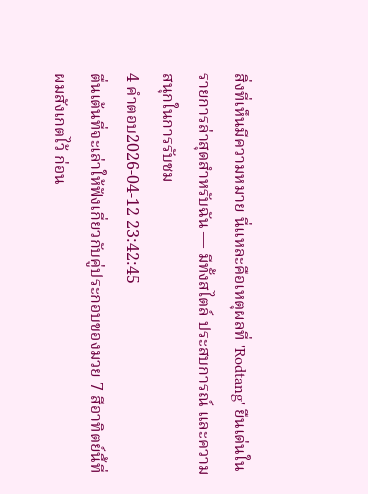สิ่งที่เห็นมีความหมาย นี่แหละคือเหตุผลที่ 'Rodtang' ยืนเด่นในรายการล่าสุดสำหรับฉัน — มีทั้งสไตล์ ประสบการณ์ และความสนุกในการรับชม
4 คำตอบ2026-04-12 23:42:45
ตื่นเต้นที่จะเล่าให้ฟังเกี่ยวกับคู่ประกอบของมวย 7 สีอาทิตย์นี้ที่ผมสังเกตไว้ ก่อน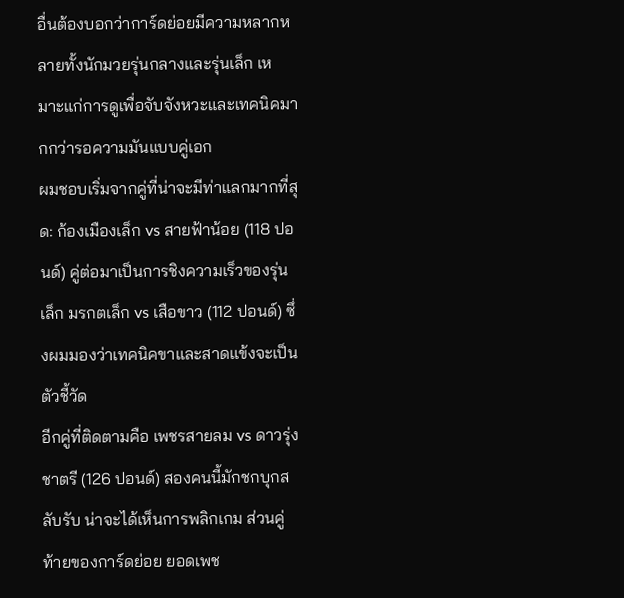อื่นต้องบอกว่าการ์ดย่อยมีความหลากหลายทั้งนักมวยรุ่นกลางและรุ่นเล็ก เหมาะแก่การดูเพื่อจับจังหวะและเทคนิคมากกว่ารอความมันแบบคู่เอก
ผมชอบเริ่มจากคู่ที่น่าจะมีท่าแลกมากที่สุด: ก้องเมืองเล็ก vs สายฟ้าน้อย (118 ปอนด์) คู่ต่อมาเป็นการชิงความเร็วของรุ่นเล็ก มรกตเล็ก vs เสือขาว (112 ปอนด์) ซึ่งผมมองว่าเทคนิคขาและสาดแข้งจะเป็นตัวชี้วัด
อีกคู่ที่ติดตามคือ เพชรสายลม vs ดาวรุ่งชาตรี (126 ปอนด์) สองคนนี้มักชกบุกสลับรับ น่าจะได้เห็นการพลิกเกม ส่วนคู่ท้ายของการ์ดย่อย ยอดเพช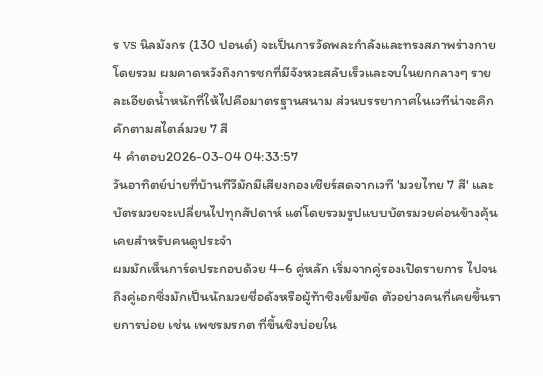ร vs นิลมังกร (130 ปอนด์) จะเป็นการวัดพละกำลังและทรงสภาพร่างกายโดยรวม ผมคาดหวังถึงการชกที่มีจังหวะสลับเร็วและจบในยกกลางๆ รายละเอียดน้ำหนักที่ให้ไปคือมาตรฐานสนาม ส่วนบรรยากาศในเวทีน่าจะคึกคักตามสไตล์มวย 7 สี
4 คำตอบ2026-03-04 04:33:57
วันอาทิตย์บ่ายที่บ้านทีวีมักมีเสียงกองเชียร์สดจากเวที 'มวยไทย 7 สี' และบัตรมวยจะเปลี่ยนไปทุกสัปดาห์ แต่โดยรวมรูปแบบบัตรมวยค่อนข้างคุ้นเคยสำหรับคนดูประจำ
ผมมักเห็นการ์ดประกอบด้วย 4–6 คู่หลัก เริ่มจากคู่รองเปิดรายการ ไปจนถึงคู่เอกซึ่งมักเป็นนักมวยชื่อดังหรือผู้ท้าชิงเข็มขัด ตัวอย่างคนที่เคยขึ้นรายการบ่อย เช่น เพชรมรกต ที่ขึ้นชิงบ่อยใน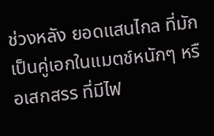ช่วงหลัง ยอดแสนไกล ที่มักเป็นคู่เอกในแมตช์หนักๆ หรือเสกสรร ที่มีไฟ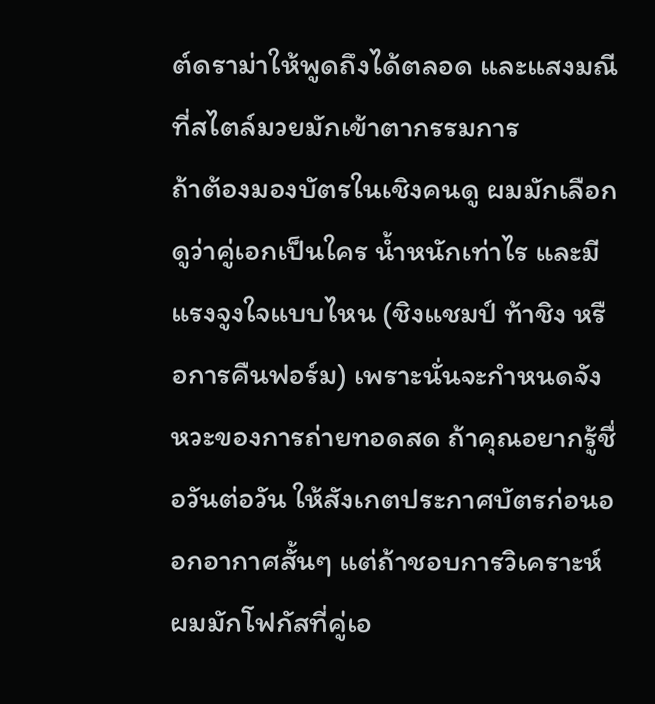ต์ดราม่าให้พูดถึงได้ตลอด และแสงมณี ที่สไตล์มวยมักเข้าตากรรมการ
ถ้าต้องมองบัตรในเชิงคนดู ผมมักเลือกดูว่าคู่เอกเป็นใคร น้ำหนักเท่าไร และมีแรงจูงใจแบบไหน (ชิงแชมป์ ท้าชิง หรือการคืนฟอร์ม) เพราะนั่นจะกำหนดจังหวะของการถ่ายทอดสด ถ้าคุณอยากรู้ชื่อวันต่อวัน ให้สังเกตประกาศบัตรก่อนออกอากาศสั้นๆ แต่ถ้าชอบการวิเคราะห์ ผมมักโฟกัสที่คู่เอ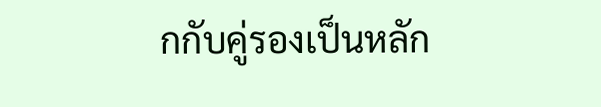กกับคู่รองเป็นหลัก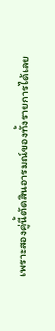เพราะสองคู่นี้ตัดสินอารมณ์ของทั้งรายการได้เลย